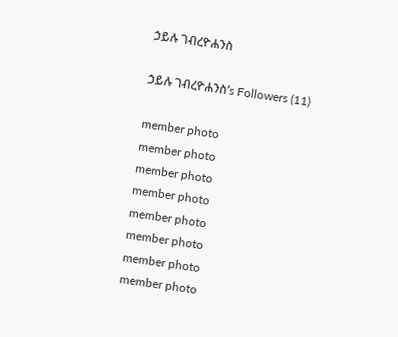ኃይሉ ገብረዮሐንስ

ኃይሉ ገብረዮሐንስ’s Followers (11)

member photo
member photo
member photo
member photo
member photo
member photo
member photo
member photo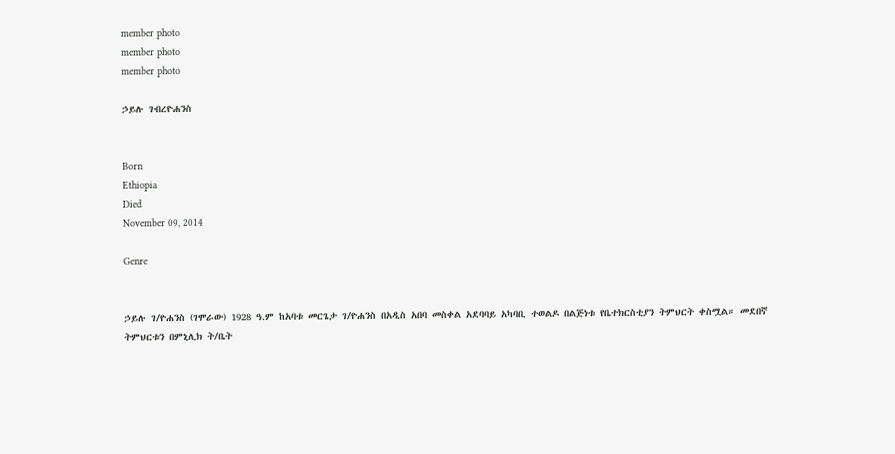member photo
member photo
member photo

ኃይሉ ገብረዮሐንስ


Born
Ethiopia
Died
November 09, 2014

Genre


ኃይሉ ገ/ዮሐንስ (ገሞራው) 1928 ዓ.ም ከአባቱ መርጌታ ገ/ዮሐንስ በአዲስ አበባ መስቀል አደባባይ አካባቢ ተወልዶ በልጅነቱ የቤተክርስቲያን ትምህርት ቀስሟል። መደበኛ ትምህርቱን በምኒሊክ ት/ቤት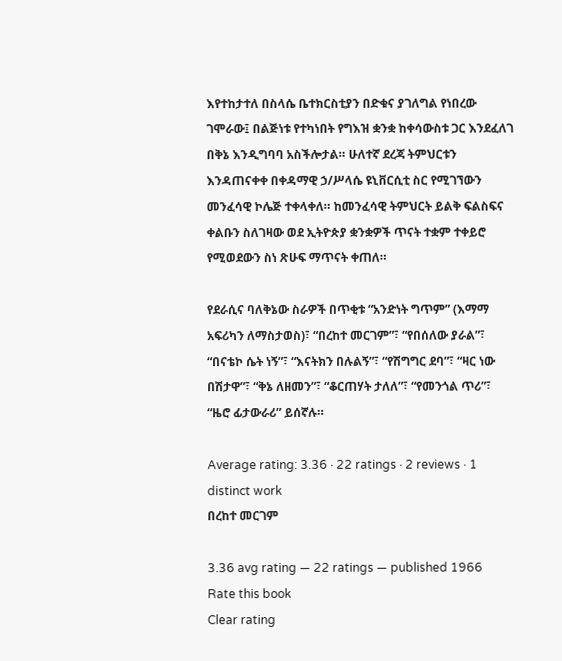እየተከታተለ በስላሴ ቤተክርስቲያን በድቁና ያገለግል የነበረው ገሞራው፤ በልጅነቱ የተካነበት የግእዝ ቋንቋ ከቀሳውስቱ ጋር እንደፈለገ በቅኔ እንዲግባባ አስችሎታል። ሁለተኛ ደረጃ ትምህርቱን እንዳጠናቀቀ በቀዳማዊ ኃ/ሥላሴ ዩኒቨርሲቲ ስር የሚገኘውን መንፈሳዊ ኮሌጅ ተቀላቀለ። ከመንፈሳዊ ትምህርት ይልቅ ፍልስፍና ቀልቡን ስለገዛው ወደ ኢትዮጵያ ቋንቋዎች ጥናት ተቋም ተቀይሮ የሚወደውን ስነ ጽሁፍ ማጥናት ቀጠለ።

የደራሲና ባለቅኔው ስራዎች በጥቂቱ “አንድነት ግጥም” (እማማ አፍሪካን ለማስታወስ)፣ “በረከተ መርገም”፣ “የበሰለው ያራል”፣ “በናቴኮ ሴት ነኝ”፣ “እናትክን በሉልኝ”፣ “የሽግግር ደባ”፣ “ዛር ነው በሽታዋ”፣ “ቅኔ ለዘመን”፣ “ቆርጠሃት ታለለ”፣ “የመንጎል ጥሪ”፣ “ዜሮ ፊታውራሪ” ይሰኛሉ።

Average rating: 3.36 · 22 ratings · 2 reviews · 1 distinct work
በረከተ መርገም

3.36 avg rating — 22 ratings — published 1966
Rate this book
Clear rating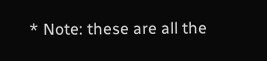* Note: these are all the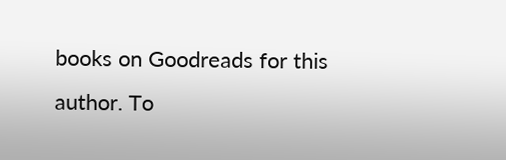books on Goodreads for this author. To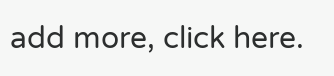add more, click here.